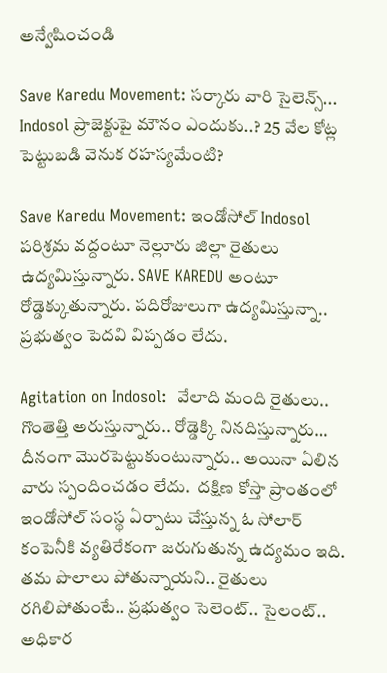అన్వేషించండి

Save Karedu Movement: సర్కారు వారి సైలెన్స్... Indosol ప్రాజెక్టుపై మౌనం ఎందుకు..? 25 వేల కోట్ల పెట్టుబడి వెనుక రహస్యమేంటి?

Save Karedu Movement: ఇండోసోల్ Indosol పరిశ్రమ వద్దంటూ నెల్లూరు జిల్లా రైతులు ఉద్యమిస్తున్నారు. SAVE KAREDU అంటూ రోడ్డెక్కుతున్నారు. పదిరోజులుగా ఉద్యమిస్తున్నా.. ప్రభుత్వం పెదవి విప్పడం లేదు.

Agitation on Indosol:  వేలాది మంది రైతులు.. గొంతెత్తి అరుస్తున్నారు.. రోడ్డెక్కి నినదిస్తున్నారు… దీనంగా మొరపెట్టుకుంటున్నారు.. అయినా ఏలిన వారు స్పందించడం లేదు.  దక్షిణ కోస్తా ప్రాంతంలో ఇండోసోల్ సంస్థ ఏర్పాటు చేస్తున్న ఓ సోలార్ కంపెనీకి వ్యతిరేకంగా జరుగుతున్న ఉద్యమం ఇది. తమ పొలాలు పోతున్నాయని.. రైతులు  రగిలిపోతుంటే.. ప్రభుత్వం సెలెంట్.. సైలంట్.. అధికార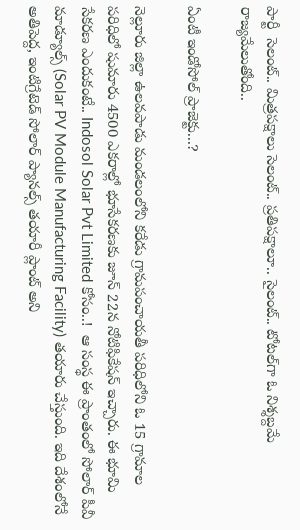పార్టీ  సెలంట్.. మిత్రపక్షాలు సెలంట్.. ప్రతిపక్షాలూ.. సైలంట్.. టోటల్‌గా ఓ నిశ్శబ్దమే రాజ్యమేలుతోంది..

ఏంటీ ఇండోసోల్ ప్రాజెక్టు...?

నెల్లూరు జిల్లా ఉలవపాడు మండలంలోని కరేడు గ్రామపంచాయతీ పరిధిలోని ఓ 15 గ్రామాల  పరిధిలో షుమారు 4500 ఎకరాల్లో భూసేకరణకు జూన్ 22న నోటిఫికేషన్ ఇచ్చారు. ఈ భూమి సేకరణ ఎందుకంటే.. Indosol Solar Pvt Limited కోసం..!  ఆ సంస్థ ఈ ప్రాంతంలో సోలార్ పీవీ మాడ్యూల్స్ (Solar PV Module Manufacturing Facility) తయారు చేస్తుంది. ఇది దేశంలోనే అతిపెద్ద, ఇంటిగ్రేటెడ్ సోలార్ ప్యానల్స్ తయారీ ప్లాంట్ అని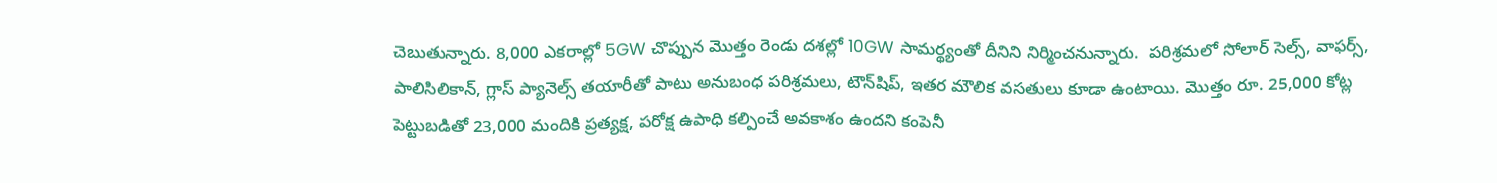చెబుతున్నారు. 8,000 ఎకరాల్లో 5GW చొప్పున మొత్తం రెండు దశల్లో 10GW సామర్థ్యంతో దీనిని నిర్మించనున్నారు.  పరిశ్రమలో సోలార్ సెల్స్, వాఫర్స్, పాలిసిలికాన్, గ్లాస్ ప్యానెల్స్ తయారీతో పాటు అనుబంధ పరిశ్రమలు, టౌన్‌షిప్, ఇతర మౌలిక వసతులు కూడా ఉంటాయి. మొత్తం రూ. 25,000 కోట్ల పెట్టుబడితో 23,000 మందికి ప్రత్యక్ష, పరోక్ష ఉపాధి కల్పించే అవకాశం ఉందని కంపెనీ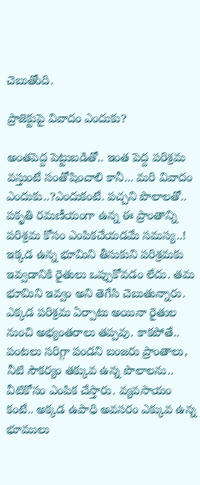చెబుతోంది.

ప్రాజెక్టుపై వివాదం ఎందుకు?

అంతపెద్ద పెట్టుబడితో.. ఇంత పెద్ద పరిశ్రమ వస్తుంటే సంతోషించాలి కానీ... మరి వివాదం ఎందుకు..?ఎందుకంటే. పచ్చని పొలాలతో.. పకృతి రమణీయంగా ఉన్న ఈ ప్రాంతాన్ని పరిశ్రమ కోసం ఎంపికచేయడమే సమస్య..!  ఇక్కడ ఉన్న భూమిని తీసుకుని పరిశ్రమకు ఇవ్వడానికి రైతులు ఒప్పుకోవడం లేదు. తమ భూమిని ఇవ్వం అని తెగేసి చెబుతున్నారు. ఎక్కడ పరిశ్రమ ఏర్పాటు అయినా రైతుల నుంచి అభ్యంతరాలు తప్పవు. కాకపోతే.. పంటలు సరిగ్గా పండని బంజరు ప్రాంతాలు, నీటి సౌకర్యం తక్కువ ఉన్న పొలాలను.. వీటికోసం ఎంపిక చేస్తారు. వ్యవసాయం కంటే.. అక్కడ ఉపాధి అవసరం ఎక్కువ ఉన్న భూములు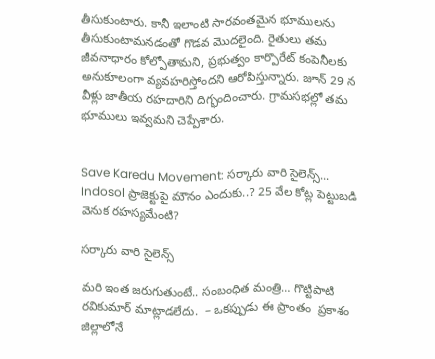తీసుకుంటారు. కానీ ఇలాంటి సారవంతమైన భూములను తీసుకుంటామనడంతో గొడవ మొదలైంది. రైతులు తమ జీవనాధారం కోల్పోతామని, ప్రభుత్వం కార్పొరేట్ కంపెనీలకు అనుకూలంగా వ్యవహరిస్తోందని ఆరోపిస్తున్నారు. జూన్ 29 న వీళ్లు జాతీయ రహదారిని దిగ్భందించారు. గ్రామసభల్లో తమ భూములు ఇవ్వమని చెప్పేశారు.


Save Karedu Movement: సర్కారు వారి సైలెన్స్... Indosol ప్రాజెక్టుపై మౌనం ఎందుకు..? 25 వేల కోట్ల పెట్టుబడి వెనుక రహస్యమేంటి?

సర్కారు వారి సైలెన్స్

మరి ఇంత జరుగుతుంటే.. సంబంధిత మంత్రి… గొట్టిపాటి రవికుమార్ మాట్లాడలేదు.  – ఒకప్పుడు ఈ ప్రాంతం  ప్రకాశం జిల్లాలోనే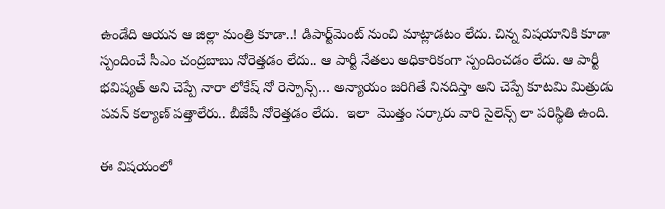ఉండేది ఆయన ఆ జిల్లా మంత్రి కూడా..! డిపార్ట్‌మెంట్ నుంచి మాట్లాడటం లేదు. చిన్న విషయానికి కూడా స్పందించే సీఎం చంద్రబాబు నోరెత్తడం లేదు.. ఆ పార్టీ నేతలు అధికారికంగా స్పందించడం లేదు. ఆ పార్టీ భవిష్యత్ అని చెప్పే నారా లోకేష్ నో రెస్పాన్స్… అన్యాయం జరిగితే నినదిస్తా అని చెప్పే కూటమి మిత్రుడు పవన్ కల్యాణ్ పత్తాలేరు.. బీజేపీ నోరెత్తడం లేదు.  ఇలా  మొత్తం సర్కారు వారి సైలెన్స్ లా పరిస్థితి ఉంది.

ఈ విషయంలో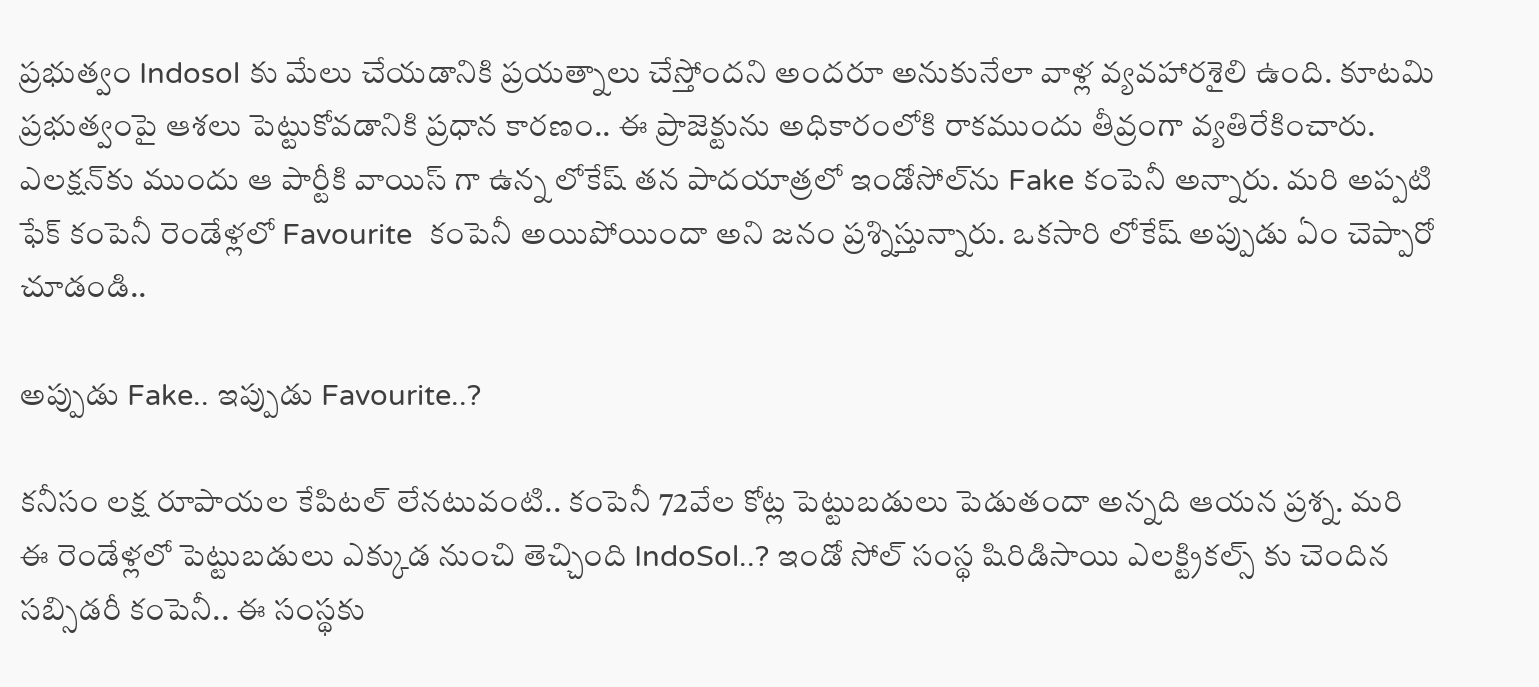ప్రభుత్వం Indosol కు మేలు చేయడానికి ప్రయత్నాలు చేస్తోందని అందరూ అనుకునేలా వాళ్ల వ్యవహారశైలి ఉంది. కూటమి ప్రభుత్వంపై ఆశలు పెట్టుకోవడానికి ప్రధాన కారణం.. ఈ ప్రాజెక్టును అధికారంలోకి రాకముందు తీవ్రంగా వ్యతిరేకించారు. ఎలక్షన్‌కు ముందు ఆ పార్టీకి వాయిస్ గా ఉన్న లోకేష్ తన పాదయాత్రలో ఇండోసోల్‌ను Fake కంపెనీ అన్నారు. మరి అప్పటి ఫేక్ కంపెనీ రెండేళ్లలో Favourite  కంపెనీ అయిపోయిందా అని జనం ప్రశ్నిస్తున్నారు. ఒకసారి లోకేష్ అప్పుడు ఏం చెప్పారో చూడండి..

అప్పుడు Fake.. ఇప్పుడు Favourite..?

కనీసం లక్ష రూపాయల కేపిటల్ లేనటువంటి.. కంపెనీ 72వేల కోట్ల పెట్టుబడులు పెడుతందా అన్నది ఆయన ప్రశ్న. మరి ఈ రెండేళ్లలో పెట్టుబడులు ఎక్కుడ నుంచి తెచ్చింది IndoSol..? ఇండో సోల్ సంస్థ షిరిడిసాయి ఎలక్ట్రికల్స్ కు చెందిన సబ్సిడరీ కంపెనీ.. ఈ సంస్థకు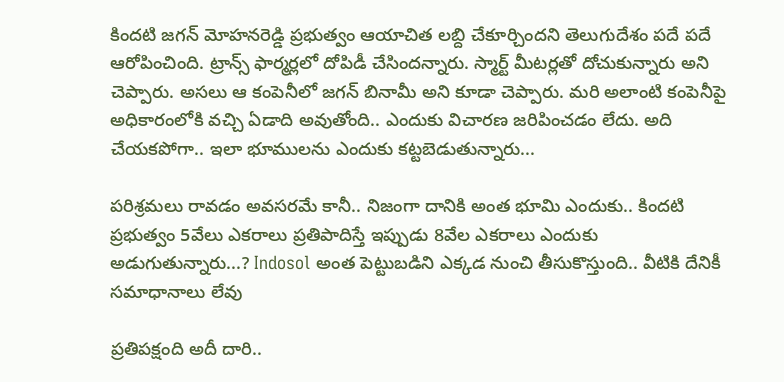కిందటి జగన్ మోహనరెడ్డి ప్రభుత్వం ఆయాచిత లబ్ది చేకూర్చిందని తెలుగుదేశం పదే పదే ఆరోపించింది. ట్రాన్స్‌ ఫార్మర్లలో దోపిడీ చేసిందన్నారు. స్మార్ట్ మీటర్లతో దోచుకున్నారు అని చెప్పారు. అసలు ఆ కంపెనీలో జగన్ బినామీ అని కూడా చెప్పారు. మరి అలాంటి కంపెనీపై అధికారంలోకి వచ్చి ఏడాది అవుతోంది.. ఎందుకు విచారణ జరిపించడం లేదు. అది చేయకపోగా.. ఇలా భూములను ఎందుకు కట్టబెడుతున్నారు...

పరిశ్రమలు రావడం అవసరమే కానీ.. నిజంగా దానికి అంత భూమి ఎందుకు.. కిందటి ప్రభుత్వం 5వేలు ఎకరాలు ప్రతిపాదిస్తే ఇప్పుడు 8వేల ఎకరాలు ఎందుకు అడుగుతున్నారు...? Indosol అంత పెట్టుబడిని ఎక్కడ నుంచి తీసుకొస్తుంది.. వీటికి దేనికీ సమాధానాలు లేవు

ప్రతిపక్షంది అదీ దారి..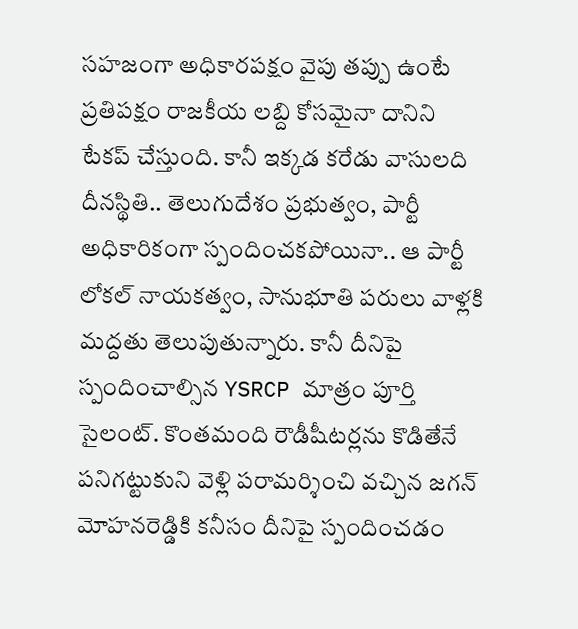సహజంగా అధికారపక్షం వైపు తప్పు ఉంటే ప్రతిపక్షం రాజకీయ లబ్ది కోసమైనా దానిని టేకప్ చేస్తుంది. కానీ ఇక్కడ కరేడు వాసులది దీనస్థితి.. తెలుగుదేశం ప్రభుత్వం, పార్టీ అధికారికంగా స్పందించకపోయినా.. ఆ పార్టీ లోకల్ నాయకత్వం, సానుభూతి పరులు వాళ్లకి మద్దతు తెలుపుతున్నారు. కానీ దీనిపై స్పందించాల్సిన YSRCP మాత్రం పూర్తి సైలంట్. కొంతమంది రౌడీషీటర్లను కొడితేనే పనిగట్టుకుని వెళ్లి పరామర్శించి వచ్చిన జగన్ మోహనరెడ్డికి కనీసం దీనిపై స్పందించడం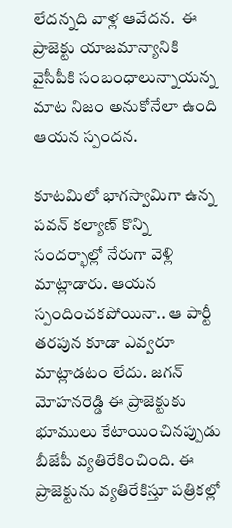లేదన్నది వాళ్ల ఆవేదన.  ఈ ప్రాజెక్టు యాజమాన్యానికి వైసీపీకి సంబంధాలున్నాయన్న మాట నిజం అనుకోనేలా ఉంది ఆయన స్పందన.

కూటమిలో భాగస్వామిగా ఉన్న పవన్ కల్యాణ్ కొన్ని సందర్భాల్లో నేరుగా వెళ్లి మాట్లాడారు. ఆయన స్పందించకపోయినా.. ఆ పార్టీ తరపున కూడా ఎవ్వరూ మాట్లాడటం లేదు. జగన్ మోహనరెడ్డి ఈ ప్రాజెక్టుకు భూములు కేటాయించినప్పుడు బీజేపీ వ్యతిరేకించింది. ఈ ప్రాజెక్టును వ్యతిరేకిస్తూ పత్రికల్లో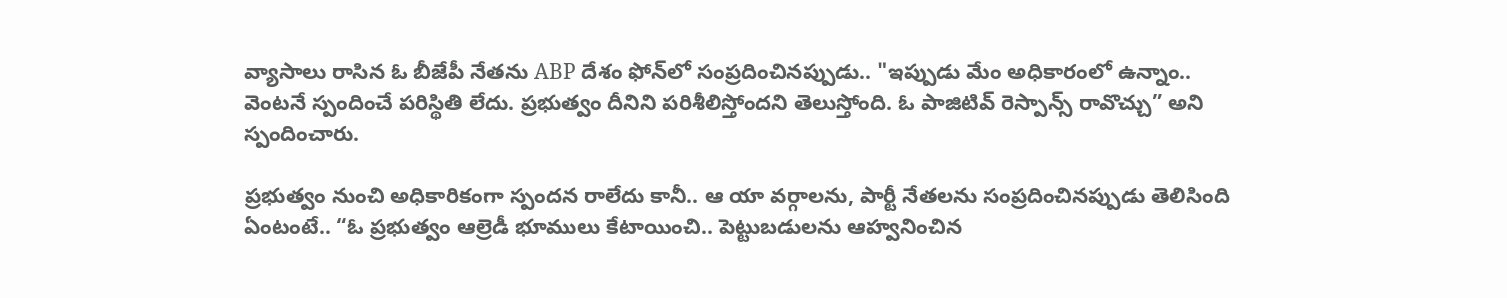వ్యాసాలు రాసిన ఓ బీజేపీ నేతను ABP దేశం ఫోన్‌లో సంప్రదించినప్పుడు.. "ఇప్పుడు మేం అధికారంలో ఉన్నాం.. వెంటనే స్పందించే పరిస్థితి లేదు. ప్రభుత్వం దీనిని పరిశీలిస్తోందని తెలుస్తోంది. ఓ పాజిటివ్ రెస్పాన్స్ రావొచ్చు” అని స్పందించారు.

ప్రభుత్వం నుంచి అధికారికంగా స్పందన రాలేదు కానీ.. ఆ యా వర్గాలను, పార్టీ నేతలను సంప్రదించినప్పుడు తెలిసింది ఏంటంటే.. “ఓ ప్రభుత్వం ఆల్రెడీ భూములు కేటాయించి.. పెట్టుబడులను ఆహ్వనించిన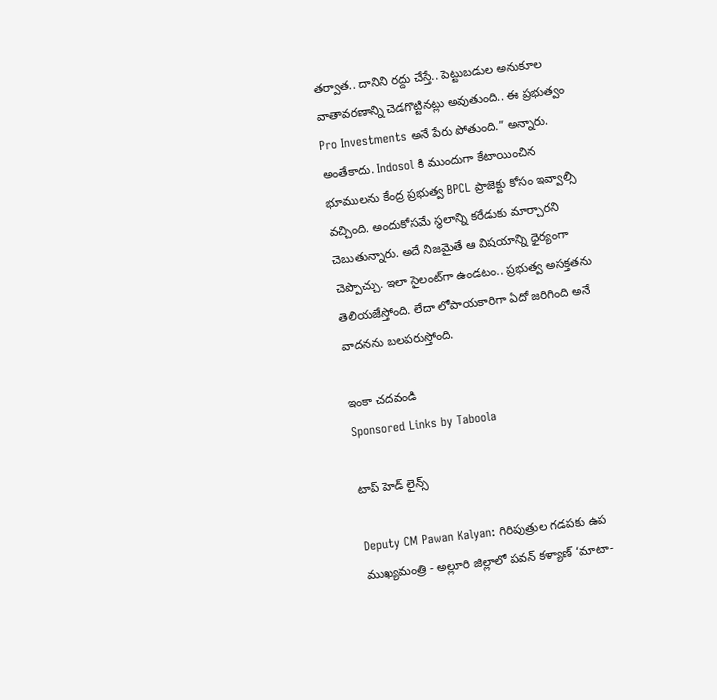తర్వాత.. దానిని రద్దు చేస్తే.. పెట్టుబడుల అనుకూల వాతావరణాన్ని చెడగొట్టినట్లు అవుతుంది.. ఈ ప్రభుత్వం Pro Investments అనే పేరు పోతుంది.” అన్నారు.  అంతేకాదు. Indosol కి ముందుగా కేటాయించిన భూములను కేంద్ర ప్రభుత్వ BPCL ప్రాజెక్టు కోసం ఇవ్వాల్సి వచ్చింది. అందుకోసమే స్థలాన్ని కరేడుకు మార్చారని చెబుతున్నారు. అదే నిజమైతే ఆ విషయాన్ని ధైర్యంగా చెప్పొచ్చు. ఇలా సైలంట్‌గా ఉండటం.. ప్రభుత్వ అసక్తతను తెలియజేస్తోంది. లేదా లోపాయకారిగా ఏదో జరిగింది అనే వాదనను బలపరుస్తోంది.

ఇంకా చదవండి
Sponsored Links by Taboola

టాప్ హెడ్ లైన్స్

Deputy CM Pawan Kalyan: గిరిపుత్రుల గడపకు ఉప ముఖ్యమంత్రి - అల్లూరి జిల్లాలో పవన్ కళ్యాణ్ ‘మాటా-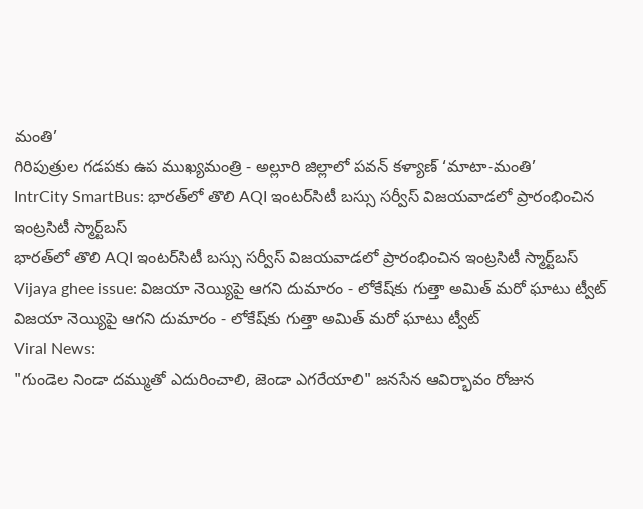మంతి’
గిరిపుత్రుల గడపకు ఉప ముఖ్యమంత్రి - అల్లూరి జిల్లాలో పవన్ కళ్యాణ్ ‘మాటా-మంతి’
IntrCity SmartBus: భారత్‌లో తొలి AQI ఇంటర్‌సిటీ బస్సు సర్వీస్ విజయవాడలో ప్రారంభించిన ఇంట్రసిటీ స్మార్ట్‌బస్
భారత్‌లో తొలి AQI ఇంటర్‌సిటీ బస్సు సర్వీస్ విజయవాడలో ప్రారంభించిన ఇంట్రసిటీ స్మార్ట్‌బస్
Vijaya ghee issue: విజయా నెయ్యిపై ఆగని దుమారం - లోకేష్‌కు గుత్తా అమిత్ మరో ఘాటు ట్వీట్
విజయా నెయ్యిపై ఆగని దుమారం - లోకేష్‌కు గుత్తా అమిత్ మరో ఘాటు ట్వీట్
Viral News:
"గుండెల నిండా దమ్ముతో ఎదురించాలి, జెండా ఎగరేయాలి" జనసేన ఆవిర్భావం రోజున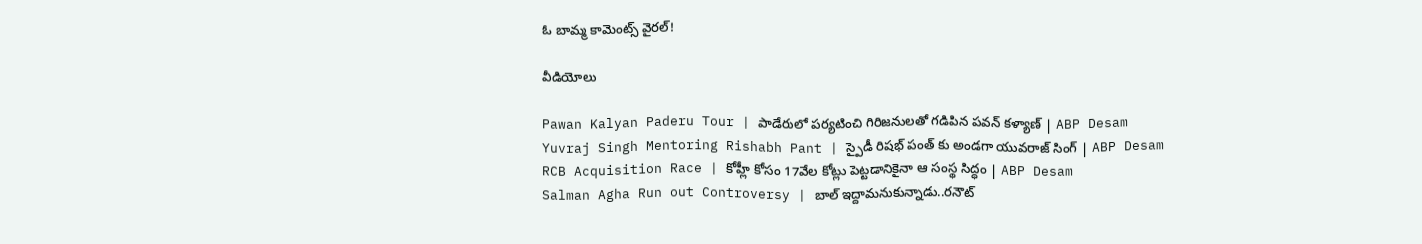ఓ బామ్మ కామెంట్స్ వైరల్‌!

వీడియోలు

Pawan Kalyan Paderu Tour | పాడేరులో పర్యటించి గిరిజనులతో గడిపిన పవన్ కళ్యాణ్ | ABP Desam
Yuvraj Singh Mentoring Rishabh Pant | స్పైడీ రిషభ్ పంత్ కు అండగా యువరాజ్ సింగ్ | ABP Desam
RCB Acquisition Race | కోహ్లీ కోసం 17వేల కోట్లు పెట్టడానికైనా ఆ సంస్థ సిద్ధం | ABP Desam
Salman Agha Run out Controversy | బాల్ ఇద్దామనుకున్నాడు..రనౌట్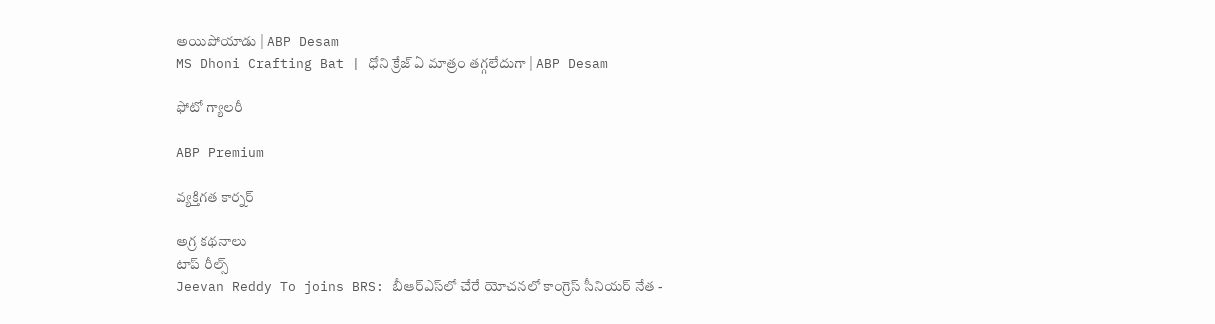అయిపోయాడు | ABP Desam
MS Dhoni Crafting Bat | ధోని క్రేజ్ ఏ మాత్రం తగ్గలేదుగా | ABP Desam

ఫోటో గ్యాలరీ

ABP Premium

వ్యక్తిగత కార్నర్

అగ్ర కథనాలు
టాప్ రీల్స్
Jeevan Reddy To joins BRS: బీఆర్ఎస్‌లో చేరే యోచనలో కాంగ్రెస్ సీనియర్ నేత -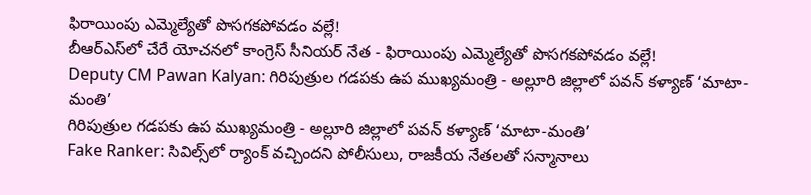ఫిరాయింపు ఎమ్మెల్యేతో పొసగకపోవడం వల్లే!
బీఆర్ఎస్‌లో చేరే యోచనలో కాంగ్రెస్ సీనియర్ నేత - ఫిరాయింపు ఎమ్మెల్యేతో పొసగకపోవడం వల్లే!
Deputy CM Pawan Kalyan: గిరిపుత్రుల గడపకు ఉప ముఖ్యమంత్రి - అల్లూరి జిల్లాలో పవన్ కళ్యాణ్ ‘మాటా-మంతి’
గిరిపుత్రుల గడపకు ఉప ముఖ్యమంత్రి - అల్లూరి జిల్లాలో పవన్ కళ్యాణ్ ‘మాటా-మంతి’
Fake Ranker: సివిల్స్‌లో ర్యాంక్ వచ్చిందని పోలీసులు, రాజకీయ నేతలతో సన్మానాలు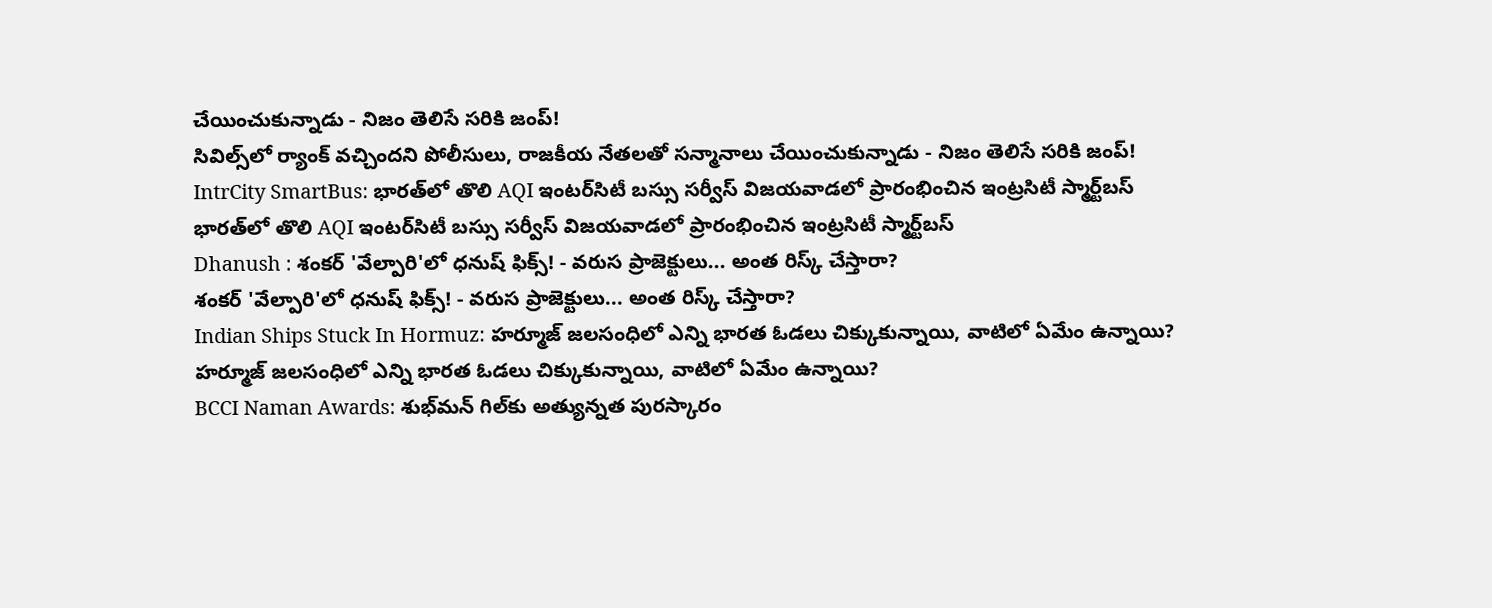చేయించుకున్నాడు - నిజం తెలిసే సరికి జంప్!
సివిల్స్‌లో ర్యాంక్ వచ్చిందని పోలీసులు, రాజకీయ నేతలతో సన్మానాలు చేయించుకున్నాడు - నిజం తెలిసే సరికి జంప్!
IntrCity SmartBus: భారత్‌లో తొలి AQI ఇంటర్‌సిటీ బస్సు సర్వీస్ విజయవాడలో ప్రారంభించిన ఇంట్రసిటీ స్మార్ట్‌బస్
భారత్‌లో తొలి AQI ఇంటర్‌సిటీ బస్సు సర్వీస్ విజయవాడలో ప్రారంభించిన ఇంట్రసిటీ స్మార్ట్‌బస్
Dhanush : శంకర్ 'వేల్పారి'లో ధనుష్ ఫిక్స్! - వరుస ప్రాజెక్టులు... అంత రిస్క్ చేస్తారా?
శంకర్ 'వేల్పారి'లో ధనుష్ ఫిక్స్! - వరుస ప్రాజెక్టులు... అంత రిస్క్ చేస్తారా?
Indian Ships Stuck In Hormuz: హర్మూజ్ జలసంధిలో ఎన్ని భారత ఓడలు చిక్కుకున్నాయి, వాటిలో ఏమేం ఉన్నాయి?
హర్మూజ్ జలసంధిలో ఎన్ని భారత ఓడలు చిక్కుకున్నాయి, వాటిలో ఏమేం ఉన్నాయి?
BCCI Naman Awards: శుభ్‌మన్ గిల్‌కు అత్యున్నత పురస్కారం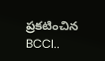ప్రకటించిన BCCI..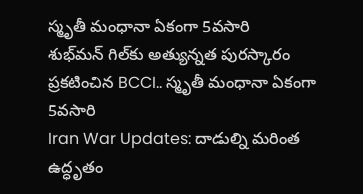స్మృతీ మంధానా ఏకంగా 5వసారి
శుభ్‌మన్ గిల్‌కు అత్యున్నత పురస్కారం ప్రకటించిన BCCI.. స్మృతీ మంధానా ఏకంగా 5వసారి
Iran War Updates: దాడుల్ని మరింత ఉద్ధృతం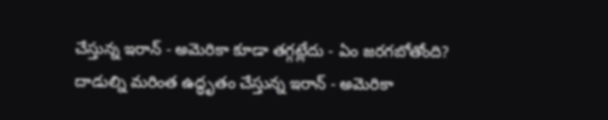చేస్తున్న ఇరాన్ - అమెరికా కూడా తగ్గట్లేదు - ఏం జరగబోతోంది?
దాడుల్ని మరింత ఉద్ధృతం చేస్తున్న ఇరాన్ - అమెరికా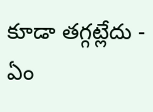కూడా తగ్గట్లేదు - ఏం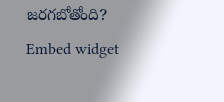జరగబోతోంది?
Embed widget